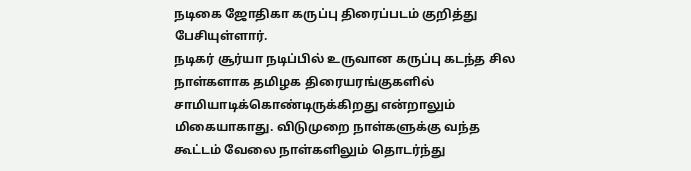நடிகை ஜோதிகா கருப்பு திரைப்படம் குறித்து பேசியுள்ளார்.
நடிகர் சூர்யா நடிப்பில் உருவான கருப்பு கடந்த சில நாள்களாக தமிழக திரையரங்குகளில் சாமியாடிக்கொண்டிருக்கிறது என்றாலும் மிகையாகாது. விடுமுறை நாள்களுக்கு வந்த கூட்டம் வேலை நாள்களிலும் தொடர்ந்து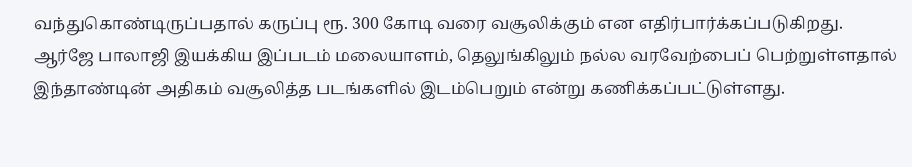வந்துகொண்டிருப்பதால் கருப்பு ரூ. 300 கோடி வரை வசூலிக்கும் என எதிர்பார்க்கப்படுகிறது.
ஆர்ஜே பாலாஜி இயக்கிய இப்படம் மலையாளம், தெலுங்கிலும் நல்ல வரவேற்பைப் பெற்றுள்ளதால் இந்தாண்டின் அதிகம் வசூலித்த படங்களில் இடம்பெறும் என்று கணிக்கப்பட்டுள்ளது.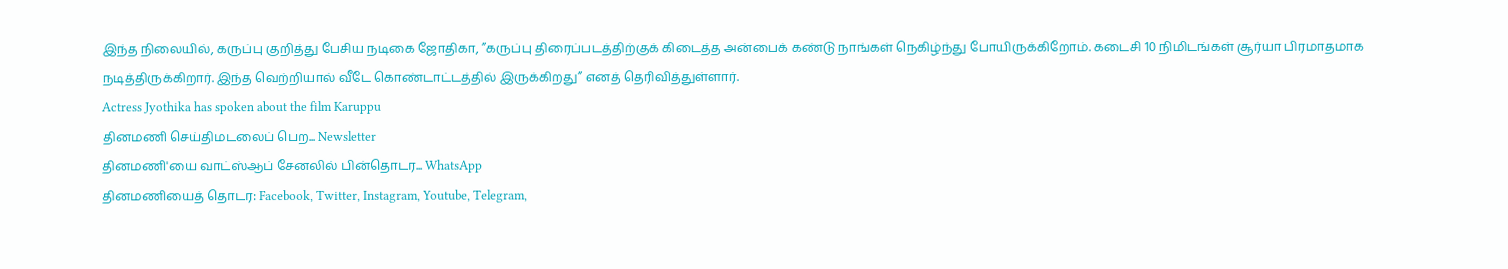இந்த நிலையில், கருப்பு குறித்து பேசிய நடிகை ஜோதிகா, ”கருப்பு திரைப்படத்திற்குக் கிடைத்த அன்பைக் கண்டு நாங்கள் நெகிழ்ந்து போயிருக்கிறோம். கடைசி 10 நிமிடங்கள் சூர்யா பிரமாதமாக நடித்திருக்கிறார். இந்த வெற்றியால் வீடே கொண்டாட்டத்தில் இருக்கிறது” எனத் தெரிவித்துள்ளார்.
Actress Jyothika has spoken about the film Karuppu
தினமணி செய்திமடலைப் பெற... Newsletter
தினமணி'யை வாட்ஸ்ஆப் சேனலில் பின்தொடர... WhatsApp
தினமணியைத் தொடர: Facebook, Twitter, Instagram, Youtube, Telegram,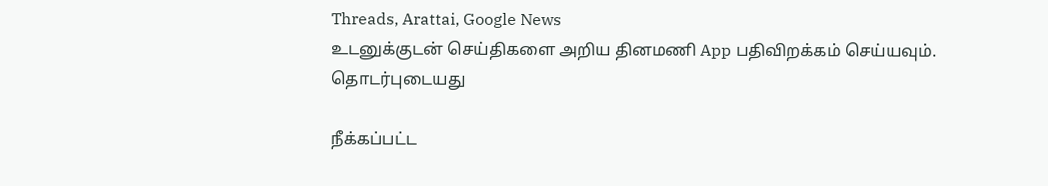Threads, Arattai, Google News
உடனுக்குடன் செய்திகளை அறிய தினமணி App பதிவிறக்கம் செய்யவும்.
தொடர்புடையது

நீக்கப்பட்ட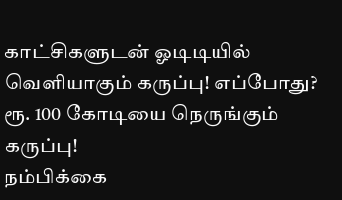காட்சிகளுடன் ஓடிடியில் வெளியாகும் கருப்பு! எப்போது?
ரூ. 100 கோடியை நெருங்கும் கருப்பு!
நம்பிக்கை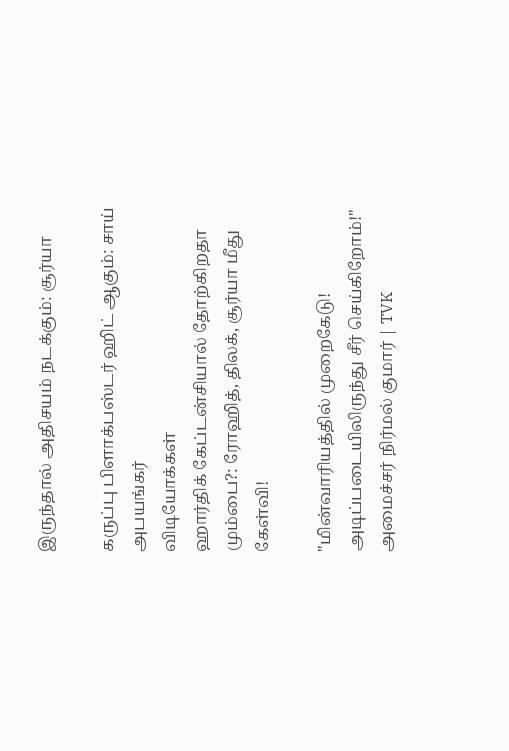இருந்தால் அதிசயம் நடக்கும்: சூர்யா

கருப்பு பிளாக்பஸ்டர் ஹிட் ஆகும்: சாய் அபயங்கர்
விடியோக்கள்
ஹார்திக் கேப்டன்சியால் தோற்கிறதா மும்பை?: ரோஹித், திலக், சூர்யா மீது கேள்வி!

"மின்வாரியத்தில் முறைகேடு! அடிப்படையிலிருந்து சீர் செய்கிறோம்!" அமைச்சர் நிர்மல் குமார் | TVK